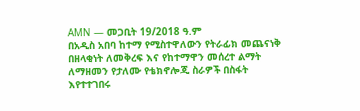AMN — መጋቢት 19/2018 ዓ.ም
በአዲስ አበባ ከተማ የሚስተዋለውን የትራፊክ መጨናነቅ በዘላቂነት ለመቅረፍ እና የከተማዋን መሰረተ ልማት ለማዘመን የታለሙ የቴክኖሎጂ ስራዎች በስፋት እየተተገበሩ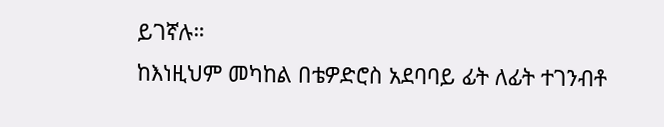ይገኛሉ።
ከእነዚህም መካከል በቴዎድሮስ አደባባይ ፊት ለፊት ተገንብቶ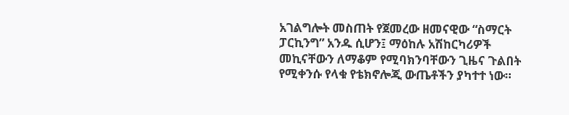አገልግሎት መስጠት የጀመረው ዘመናዊው “ስማርት ፓርኪንግ” አንዱ ሲሆን፤ ማዕከሉ አሽከርካሪዎች መኪናቸውን ለማቆም የሚባክንባቸውን ጊዜና ጉልበት የሚቀንሱ የላቁ የቴክኖሎጂ ውጤቶችን ያካተተ ነው።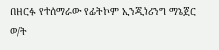በዘርፉ የተሰማራው የፊትኮም ኢንጂነሪንግ ማኔጀር ወ/ት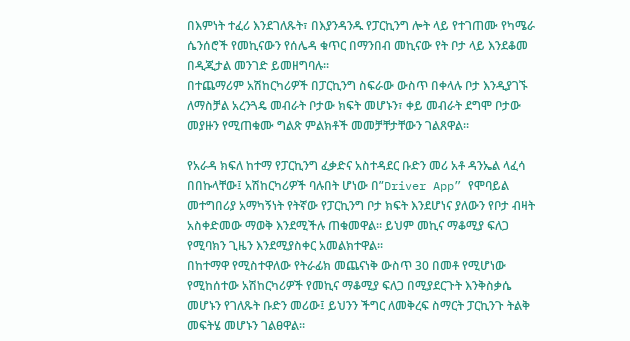በእምነት ተፈሪ እንደገለጹት፣ በእያንዳንዱ የፓርኪንግ ሎት ላይ የተገጠሙ የካሜራ ሴንሰሮች የመኪናውን የሰሌዳ ቁጥር በማንበብ መኪናው የት ቦታ ላይ እንደቆመ በዲጂታል መንገድ ይመዘግባሉ።
በተጨማሪም አሽከርካሪዎች በፓርኪንግ ስፍራው ውስጥ በቀላሉ ቦታ እንዲያገኙ ለማስቻል አረንጓዴ መብራት ቦታው ክፍት መሆኑን፣ ቀይ መብራት ደግሞ ቦታው መያዙን የሚጠቁሙ ግልጽ ምልክቶች መመቻቸታቸውን ገልጸዋል።

የአራዳ ክፍለ ከተማ የፓርኪንግ ፈቃድና አስተዳደር ቡድን መሪ አቶ ዳንኤል ላፈሳ በበኩላቸው፤ አሽከርካሪዎች ባሉበት ሆነው በ”Driver App” የሞባይል መተግበሪያ አማካኝነት የትኛው የፓርኪንግ ቦታ ክፍት እንደሆነና ያለውን የቦታ ብዛት አስቀድመው ማወቅ እንደሚችሉ ጠቁመዋል። ይህም መኪና ማቆሚያ ፍለጋ የሚባክን ጊዜን እንደሚያስቀር አመልክተዋል።
በከተማዋ የሚስተዋለው የትራፊክ መጨናነቅ ውስጥ 30 በመቶ የሚሆነው የሚከሰተው አሽከርካሪዎች የመኪና ማቆሚያ ፍለጋ በሚያደርጉት እንቅስቃሴ መሆኑን የገለጹት ቡድን መሪው፤ ይህንን ችግር ለመቅረፍ ስማርት ፓርኪንጉ ትልቅ መፍትሄ መሆኑን ገልፀዋል።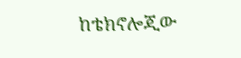ከቴክኖሎጂው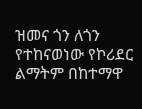ዝመና ጎን ለጎን የተከናወነው የኮሪደር ልማትም በከተማዋ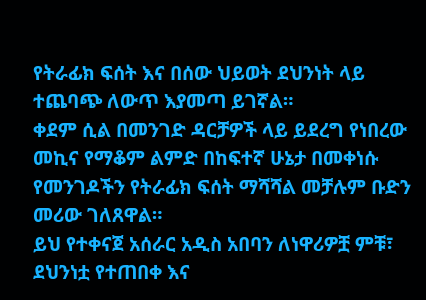የትራፊክ ፍሰት እና በሰው ህይወት ደህንነት ላይ ተጨባጭ ለውጥ እያመጣ ይገኛል።
ቀደም ሲል በመንገድ ዳርቻዎች ላይ ይደረግ የነበረው መኪና የማቆም ልምድ በከፍተኛ ሁኔታ በመቀነሱ የመንገዶችን የትራፊክ ፍሰት ማሻሻል መቻሉም ቡድን መሪው ገለጸዋል።
ይህ የተቀናጀ አሰራር አዲስ አበባን ለነዋሪዎቿ ምቹ፣ ደህንነቷ የተጠበቀ እና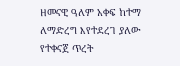ዘመናዊ ዓለም አቀፍ ከተማ ለማድረግ እየተደረገ ያለው የተቀናጀ ጥረት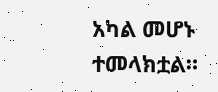አካል መሆኑ ተመላክቷል።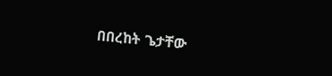በበረከት ጌታቸው